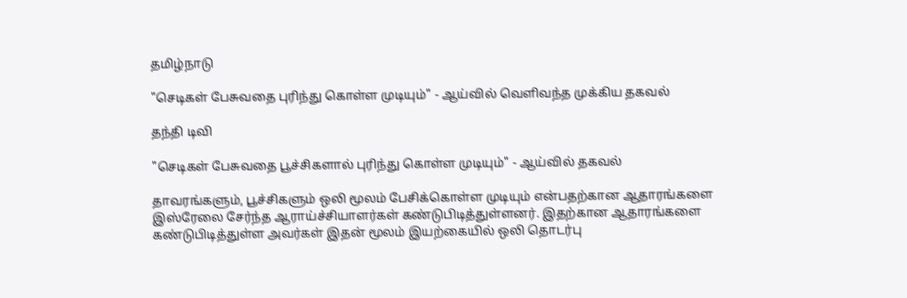தமிழ்நாடு

"செடிகள் பேசுவதை புரிந்து கொள்ள முடியும்" - ஆய்வில் வெளிவந்த முக்கிய தகவல்

தந்தி டிவி

"செடிகள் பேசுவதை பூச்சிகளால் புரிந்து கொள்ள முடியும்" - ஆய்வில் தகவல்

தாவரங்களும், பூச்சிகளும் ஒலி மூலம் பேசிக்கொள்ள முடியும் என்பதற்கான ஆதாரங்களை இஸ்ரேலை சேர்ந்த ஆராய்ச்சியாளர்கள் கண்டுபிடித்துள்ளனர். இதற்கான ஆதாரங்களை கண்டுபிடித்துள்ள அவர்கள் இதன் மூலம் இயற்கையில் ஒலி தொடர்பு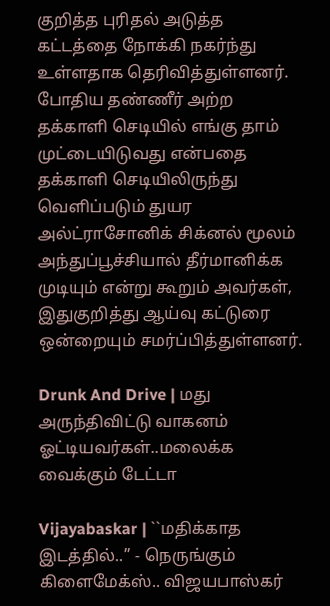குறித்த புரிதல் அடுத்த கட்டத்தை நோக்கி நகர்ந்து உள்ளதாக தெரிவித்துள்ளனர். போதிய தண்ணீர் அற்ற தக்காளி செடியில் எங்கு தாம் முட்டையிடுவது என்பதை தக்காளி செடியிலிருந்து வெளிப்படும் துயர அல்ட்ராசோனிக் சிக்னல் மூலம் அந்துப்பூச்சியால் தீர்மானிக்க முடியும் என்று கூறும் அவர்கள், இதுகுறித்து ஆய்வு கட்டுரை ஒன்றையும் சமர்ப்பித்துள்ளனர்.

Drunk And Drive | மது அருந்திவிட்டு வாகனம் ஓட்டியவர்கள்..மலைக்க வைக்கும் டேட்டா

Vijayabaskar | ``மதிக்காத இடத்தில்..’’ - நெருங்கும் கிளைமேக்ஸ்.. விஜயபாஸ்கர்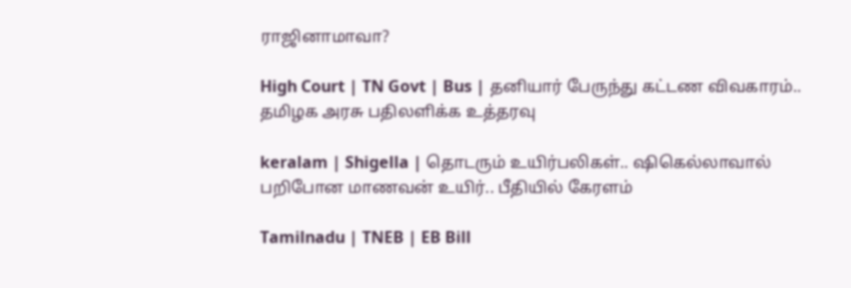ராஜினாமாவா?

High Court | TN Govt | Bus | தனியார் பேருந்து கட்டண விவகாரம்.. தமிழக அரசு பதிலளிக்க உத்தரவு

keralam | Shigella | தொடரும் உயிர்பலிகள்.. ஷிகெல்லாவால் பறிபோன மாணவன் உயிர்.. பீதியில் கேரளம்

Tamilnadu | TNEB | EB Bill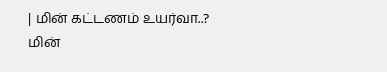| மின் கட்டணம் உயர்வா..? மின்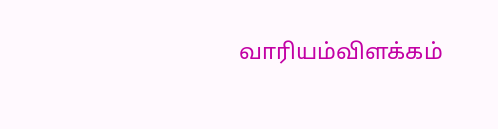வாரியம்விளக்கம்